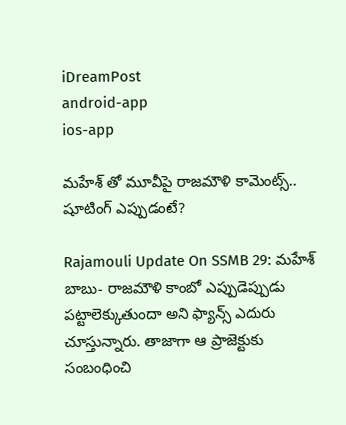iDreamPost
android-app
ios-app

మహేశ్ తో మూవీపై రాజమౌళి కామెంట్స్.. షూటింగ్ ఎప్పుడంటే?

Rajamouli Update On SSMB 29: మహేశ్ బాబు- రాజమౌళి కాంబో ఎప్పుడెప్పుడు పట్టాలెక్కుతుందా అని ఫ్యాన్స్ ఎదురు చూస్తున్నారు. తాజాగా ఆ ప్రాజెక్టుకు సంబంధించి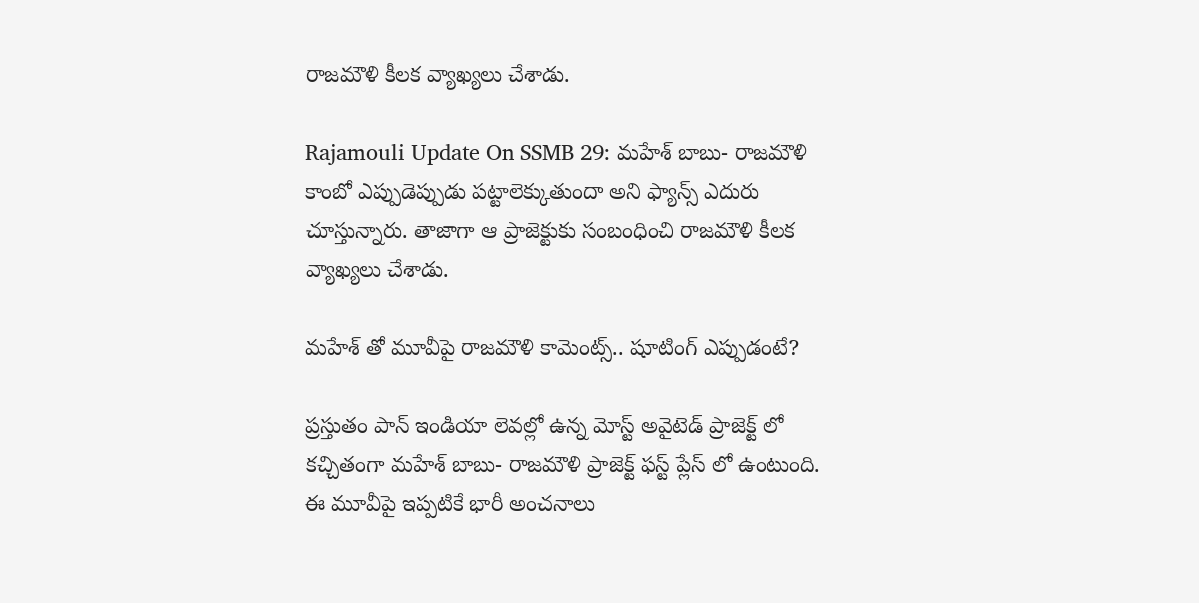రాజమౌళి కీలక వ్యాఖ్యలు చేశాడు.

Rajamouli Update On SSMB 29: మహేశ్ బాబు- రాజమౌళి కాంబో ఎప్పుడెప్పుడు పట్టాలెక్కుతుందా అని ఫ్యాన్స్ ఎదురు చూస్తున్నారు. తాజాగా ఆ ప్రాజెక్టుకు సంబంధించి రాజమౌళి కీలక వ్యాఖ్యలు చేశాడు.

మహేశ్ తో మూవీపై రాజమౌళి కామెంట్స్.. షూటింగ్ ఎప్పుడంటే?

ప్రస్తుతం పాన్ ఇండియా లెవల్లో ఉన్న మోస్ట్ అవైటెడ్ ప్రాజెక్ట్ లో కచ్చితంగా మహేశ్ బాబు- రాజమౌళి ప్రాజెక్ట్ ఫస్ట్ ప్లేస్ లో ఉంటుంది. ఈ మూవీపై ఇప్పటికే భారీ అంచనాలు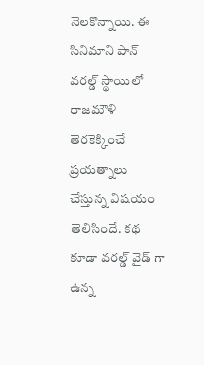నెలకొన్నాయి. ఈ సినిమాని పాన్ వరల్డ్ స్థాయిలో రాజమౌళి తెరకెక్కించే ప్రయత్నాలు చేస్తున్న విషయం తెలిసిందే. కథ కూడా వరల్డ్ వైడ్ గా ఉన్న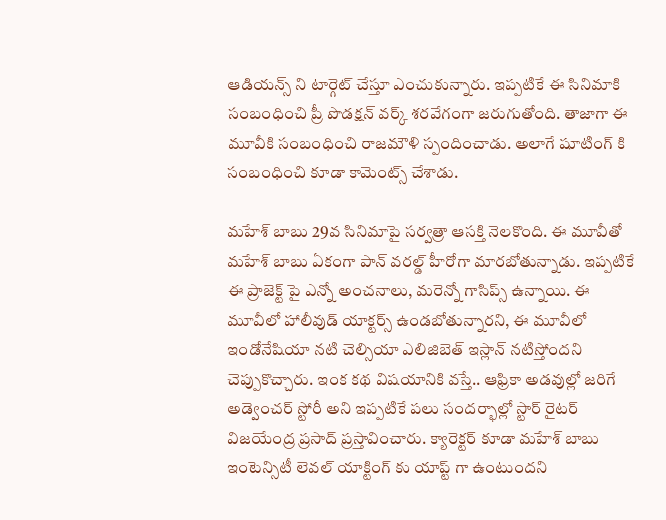ఆడియన్స్ ని టార్గెట్ చేస్తూ ఎంచుకున్నారు. ఇప్పటికే ఈ సినిమాకి సంబంధించి ప్రీ పొడక్షన్ వర్క్ శరవేగంగా జరుగుతోంది. తాజాగా ఈ మూవీకి సంబంధించి రాజమౌళి స్పందించాడు. అలాగే షూటింగ్ కి సంబంధించి కూడా కామెంట్స్ చేశాడు.

మహేశ్ బాబు 29వ సినిమాపై సర్వత్రా ఆసక్తి నెలకొంది. ఈ మూవీతో మహేశ్ బాబు ఏకంగా పాన్ వరల్డ్ హీరోగా మారబోతున్నాడు. ఇప్పటికే ఈ ప్రాజెక్ట్ పై ఎన్నో అంచనాలు, మరెన్నో గాసిప్స్ ఉన్నాయి. ఈ మూవీలో హాలీవుడ్ యాక్టర్స్ ఉండబోతున్నారని, ఈ మూవీలో ఇండోనేషియా నటి చెల్సియా ఎలిజిబెత్ ఇస్లాన్ నటిస్తోందని చెప్పుకొచ్చారు. ఇంక కథ విషయానికి వస్తే.. ఆఫ్రికా అడవుల్లో జరిగే అడ్వెంచర్ స్టోరీ అని ఇప్పటికే పలు సందర్భాల్లో స్టార్ రైటర్ విజయేంద్ర ప్రసాద్ ప్రస్తావించారు. క్యారెక్టర్ కూడా మహేశ్ బాబు ఇంటెన్సిటీ లెవల్ యాక్టింగ్ కు యాప్ట్ గా ఉంటుందని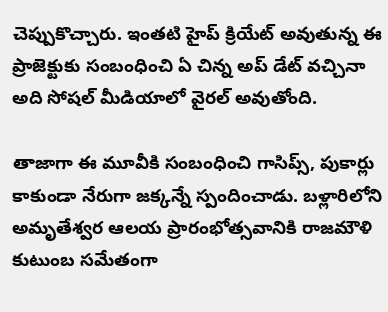చెప్పుకొచ్చారు. ఇంతటి హైప్ క్రియేట్ అవుతున్న ఈ ప్రాజెక్టుకు సంబంధించి ఏ చిన్న అప్ డేట్ వచ్చినా అది సోషల్ మీడియాలో వైరల్ అవుతోంది.

తాజాగా ఈ మూవీకి సంబంధించి గాసిప్స్, పుకార్లు కాకుండా నేరుగా జక్కన్నే స్పందించాడు. బళ్లారిలోని అమృతేశ్వర ఆలయ ప్రారంభోత్సవానికి రాజమౌళి కుటుంబ సమేతంగా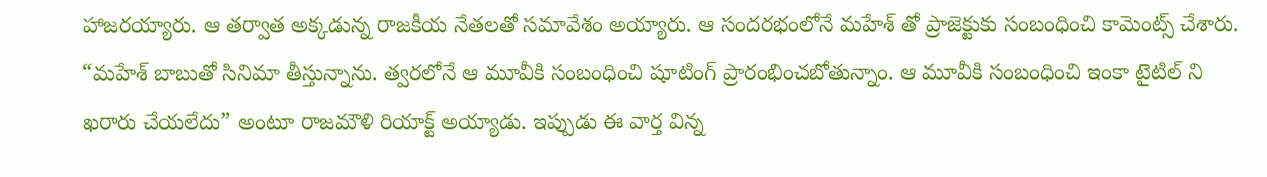హాజరయ్యారు. ఆ తర్వాత అక్కడున్న రాజకీయ నేతలతో సమావేశం అయ్యారు. ఆ సందరభంలోనే మహేశ్ తో ప్రాజెక్టుకు సంబంధించి కామెంట్స్ చేశారు. “మహేశ్ బాబుతో సినిమా తీస్తున్నాను. త్వరలోనే ఆ మూవీకి సంబంధించి షూటింగ్ ప్రారంభించబోతున్నాం. ఆ మూవీకి సంబంధించి ఇంకా టైటిల్ ని ఖరారు చేయలేదు” అంటూ రాజమౌళి రియాక్ట్ అయ్యాడు. ఇప్పుడు ఈ వార్త విన్న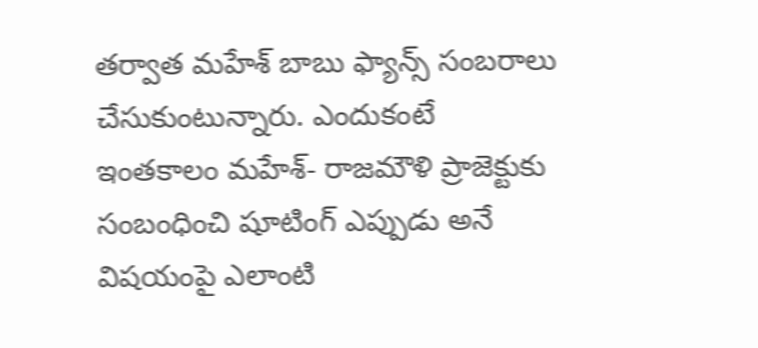తర్వాత మహేశ్ బాబు ఫ్యాన్స్ సంబరాలు చేసుకుంటున్నారు. ఎందుకంటే ఇంతకాలం మహేశ్- రాజమౌళి ప్రాజెక్టుకు సంబంధించి షూటింగ్ ఎప్పుడు అనే విషయంపై ఎలాంటి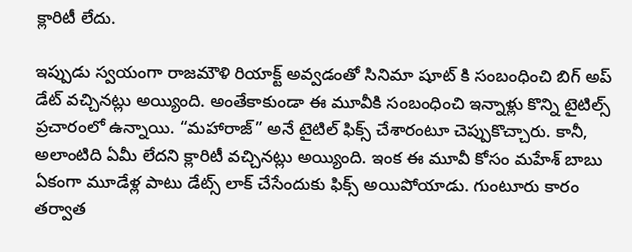క్లారిటీ లేదు.

ఇప్పుడు స్వయంగా రాజమౌళి రియాక్ట్ అవ్వడంతో సినిమా షూట్ కి సంబంధించి బిగ్ అప్ డేట్ వచ్చినట్లు అయ్యింది. అంతేకాకుండా ఈ మూవీకి సంబంధించి ఇన్నాళ్లు కొన్ని టైటిల్స్ ప్రచారంలో ఉన్నాయి. “మహారాజ్” అనే టైటిల్ ఫిక్స్ చేశారంటూ చెప్పుకొచ్చారు. కానీ, అలాంటిది ఏమీ లేదని క్లారిటీ వచ్చినట్లు అయ్యింది. ఇంక ఈ మూవీ కోసం మహేశ్ బాబు ఏకంగా మూడేళ్ల పాటు డేట్స్ లాక్ చేసేందుకు ఫిక్స్ అయిపోయాడు. గుంటూరు కారం తర్వాత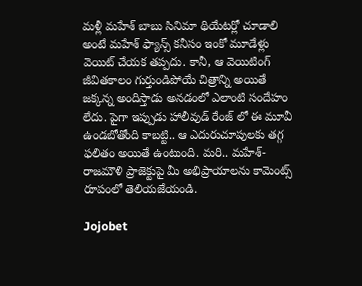మళ్లీ మహేశ్ బాబు సినిమా థియేటర్లో చూడాలి అంటే మహేశ్ ఫ్యాన్స్ కనీసం ఇంకో మూడేళ్లు వెయిట్ చేయక తప్పదు. కానీ, ఆ వెయిటింగ్ జీవితకాలం గుర్తుండిపోయే చిత్రాన్ని అయితే జక్కన్న అందిస్తాడు అనడంలో ఎలాంటి సందేహం లేదు. పైగా ఇప్పుడు హాలీవుడ్ రేంజ్ లో ఈ మూవీ ఉండబోతోంది కాబట్టి.. ఆ ఎదురుచూపులకు తగ్గ ఫలితం అయితే ఉంటుంది. మరి.. మహేశ్- రాజమౌళి ప్రాజెక్టుపై మీ అభిప్రాయాలను కామెంట్స్ రూపంలో తెలియజేయండి.

Jojobet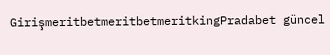GirişmeritbetmeritbetmeritkingPradabet güncel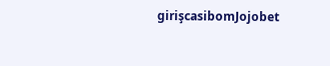girişcasibomJojobet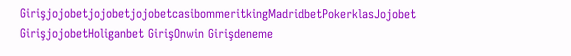GirişjojobetjojobetjojobetcasibommeritkingMadridbetPokerklasJojobet GirişjojobetHoliganbet GirişOnwin Girişdeneme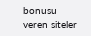bonusu veren siteler